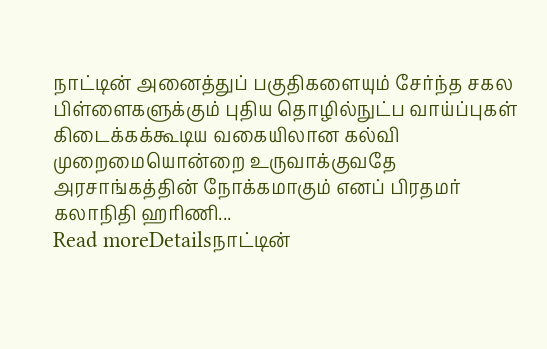நாட்டின் அனைத்துப் பகுதிகளையும் சேர்ந்த சகல பிள்ளைகளுக்கும் புதிய தொழில்நுட்ப வாய்ப்புகள் கிடைக்கக்கூடிய வகையிலான கல்வி முறைமையொன்றை உருவாக்குவதே அரசாங்கத்தின் நோக்கமாகும் எனப் பிரதமர் கலாநிதி ஹரிணி...
Read moreDetailsநாட்டின்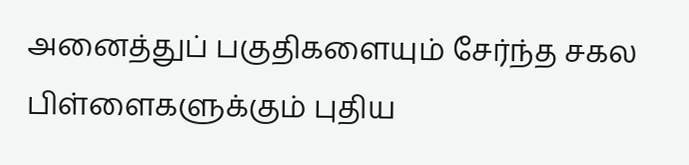அனைத்துப் பகுதிகளையும் சேர்ந்த சகல பிள்ளைகளுக்கும் புதிய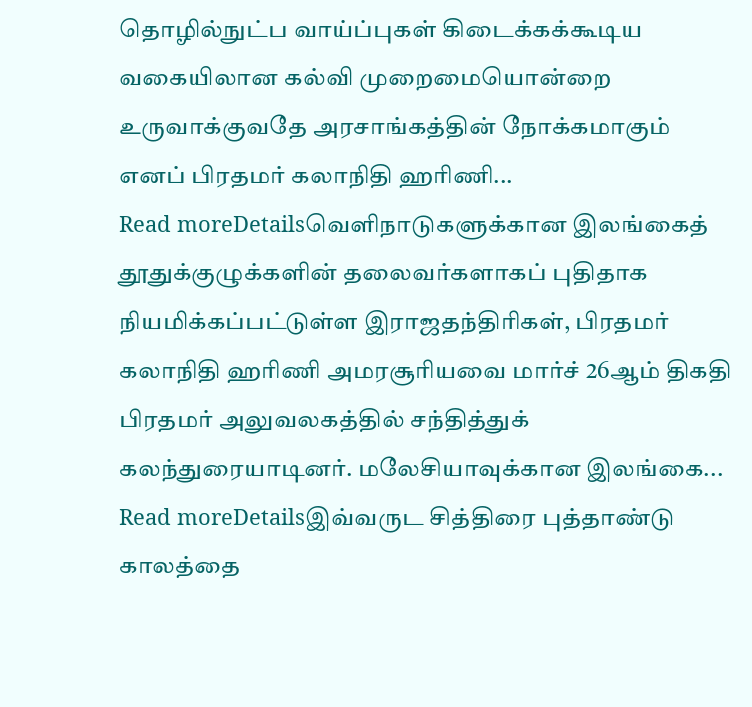தொழில்நுட்ப வாய்ப்புகள் கிடைக்கக்கூடிய வகையிலான கல்வி முறைமையொன்றை உருவாக்குவதே அரசாங்கத்தின் நோக்கமாகும் எனப் பிரதமர் கலாநிதி ஹரிணி...
Read moreDetailsவெளிநாடுகளுக்கான இலங்கைத் தூதுக்குழுக்களின் தலைவர்களாகப் புதிதாக நியமிக்கப்பட்டுள்ள இராஜதந்திரிகள், பிரதமர் கலாநிதி ஹரிணி அமரசூரியவை மார்ச் 26ஆம் திகதி பிரதமர் அலுவலகத்தில் சந்தித்துக் கலந்துரையாடினர். மலேசியாவுக்கான இலங்கை...
Read moreDetailsஇவ்வருட சித்திரை புத்தாண்டு காலத்தை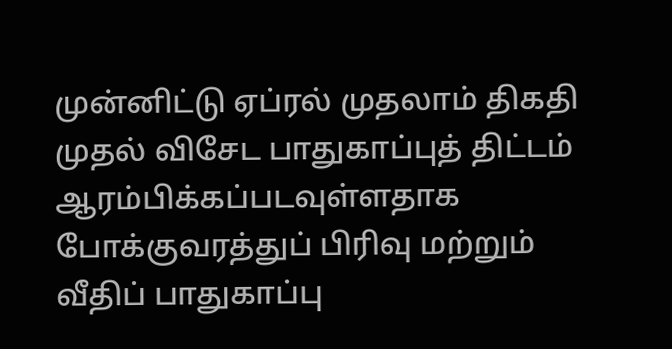முன்னிட்டு ஏப்ரல் முதலாம் திகதி முதல் விசேட பாதுகாப்புத் திட்டம் ஆரம்பிக்கப்படவுள்ளதாக போக்குவரத்துப் பிரிவு மற்றும் வீதிப் பாதுகாப்பு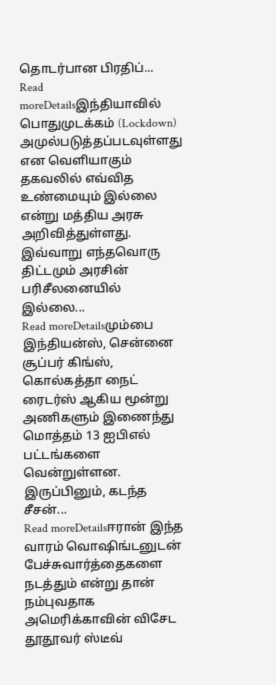தொடர்பான பிரதிப்...
Read moreDetailsஇந்தியாவில் பொதுமுடக்கம் (Lockdown) அமுல்படுத்தப்படவுள்ளது என வெளியாகும் தகவலில் எவ்வித உண்மையும் இல்லை என்று மத்திய அரசு அறிவித்துள்ளது. இவ்வாறு எந்தவொரு திட்டமும் அரசின் பரிசீலனையில் இல்லை...
Read moreDetailsமும்பை இந்தியன்ஸ், சென்னை சூப்பர் கிங்ஸ், கொல்கத்தா நைட் ரைடர்ஸ் ஆகிய மூன்று அணிகளும் இணைந்து மொத்தம் 13 ஐபிஎல் பட்டங்களை வென்றுள்ளன. இருப்பினும், கடந்த சீசன்...
Read moreDetailsஈரான் இந்த வாரம் வொஷிங்டனுடன் பேச்சுவார்த்தைகளை நடத்தும் என்று தான் நம்புவதாக அமெரிக்காவின் விசேட தூதூவர் ஸ்டீவ்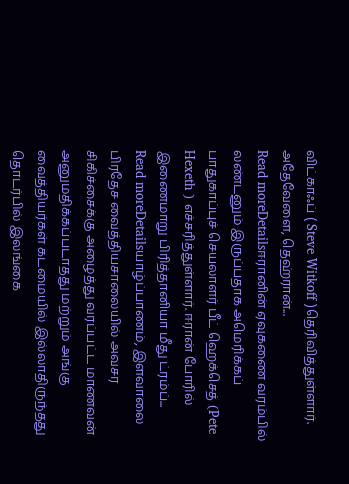விட்காஃப் ( Steve Witkoff )தெரிவித்துள்ளார். அதேவேளை, தெஹ்ரான்...
Read moreDetailsஈரானின் ஏவுகணை வரம்பில் லண்டனும் இருப்பதாக அமெரிக்கப் பாதுகாப்புச் செயலாளர் பீட் ஹெக்செத் (Pete Hexeth ) எச்சரித்துள்ளார். ஈரான் போரில் இணைமாறு பிரித்தானியா மீது ட்ரம்ப்...
Read moreDetailsயாழ்ப்பாணம், இளவாலை பிரதேச வைத்தியசாலையில் அவசர சிகிச்சைக்கு அழைத்து வரப்பட்ட மாணவன் அனுமதிக்கப்படாதது மற்றும் அங்கு வைத்தியர்கள் கடமையில் இல்லாதிருந்தது தொடர்பில் இலங்கை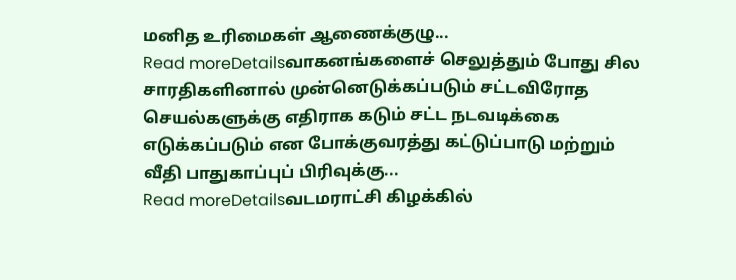மனித உரிமைகள் ஆணைக்குழு...
Read moreDetailsவாகனங்களைச் செலுத்தும் போது சில சாரதிகளினால் முன்னெடுக்கப்படும் சட்டவிரோத செயல்களுக்கு எதிராக கடும் சட்ட நடவடிக்கை எடுக்கப்படும் என போக்குவரத்து கட்டுப்பாடு மற்றும் வீதி பாதுகாப்புப் பிரிவுக்கு...
Read moreDetailsவடமராட்சி கிழக்கில்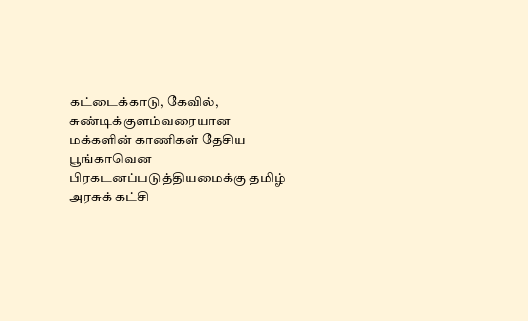கட்டைக்காடு, கேவில், சுண்டிக்குளம்வரையான மக்களின் காணிகள் தேசிய பூங்காவென பிரகடனப்படுத்தியமைக்கு தமிழ் அரசுக் கட்சி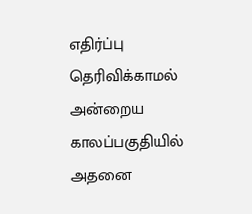எதிர்ப்பு தெரிவிக்காமல் அன்றைய காலப்பகுதியில் அதனை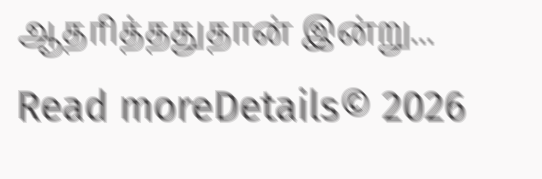ஆதரித்ததுதான் இன்று...
Read moreDetails© 2026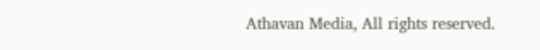Athavan Media, All rights reserved.